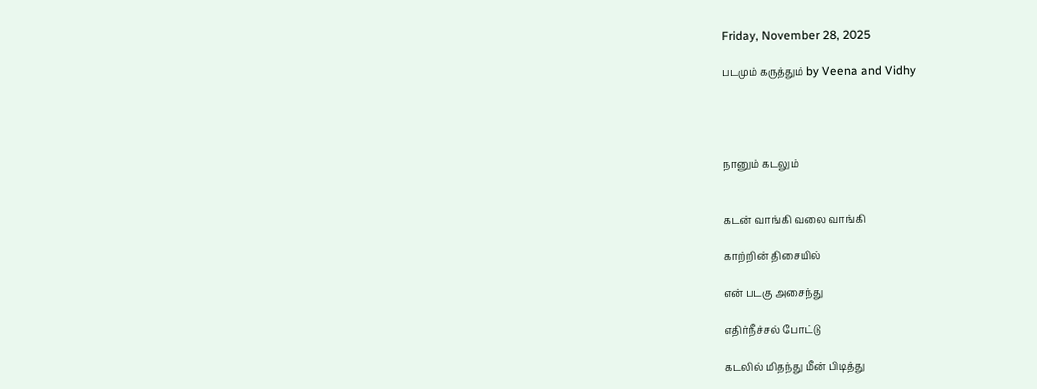Friday, November 28, 2025

படமும் கருத்தும் by Veena and Vidhy




நானும் கடலும்


கடன் வாங்கி வலை வாங்கி

காற்றின் திசையில்

என் படகு அசைந்து

எதிர்நீச்சல் போட்டு

கடலில் மிதந்து மீன் பிடித்து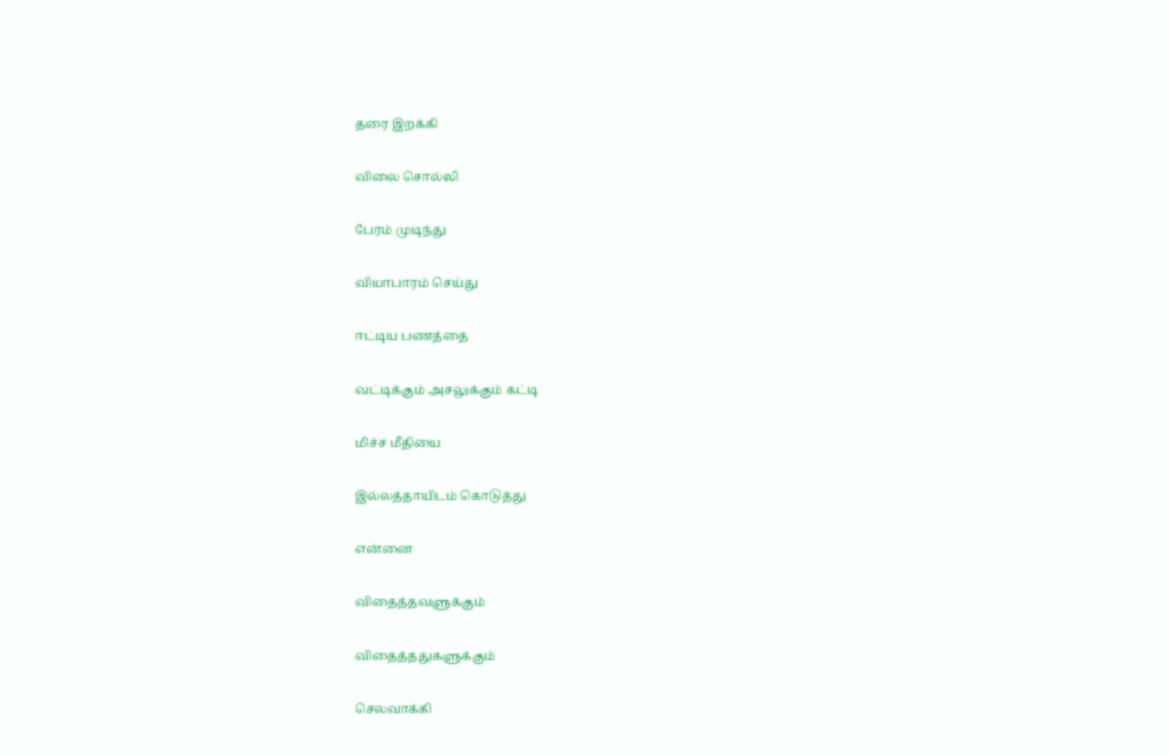தரை இறக்கி

விலை சொல்லி

பேரம் முடிந்து

வியாபாரம் செய்து

ஈட்டிய பணத்தை

வட்டிக்கும் அசலுக்கும் கட்டி

மிச்ச மீதியை

இல்லத்தாயிடம் கொடுத்து

என்னை

விதைத்தவளுக்கும்

விதைத்ததுகளுக்கும்

செலவாக்கி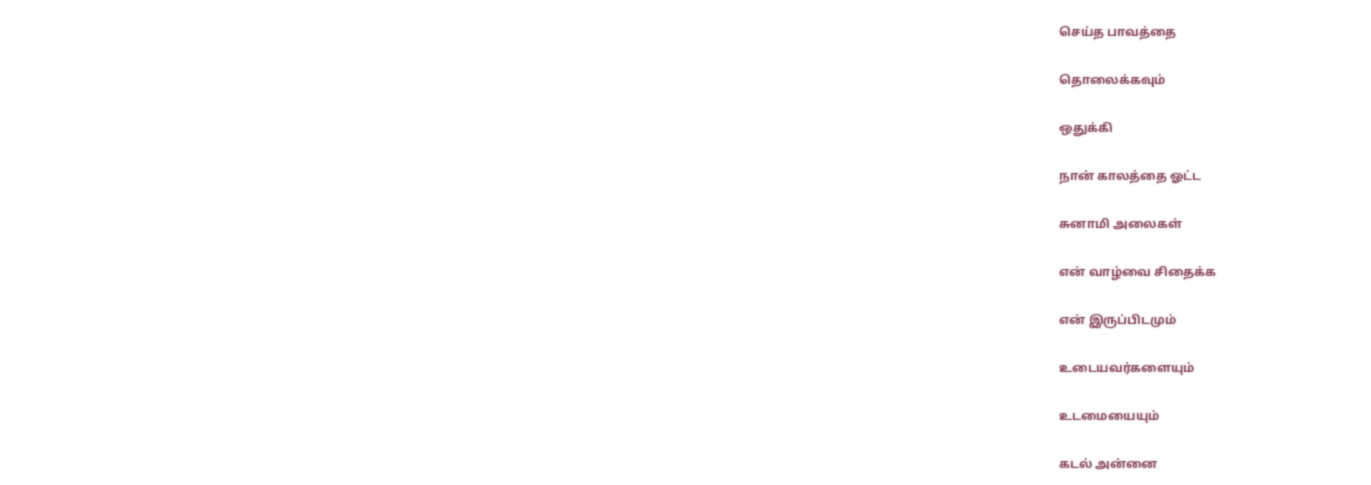செய்த பாவத்தை

தொலைக்கவும்

ஒதுக்கி

நான் காலத்தை ஓட்ட

சுனாமி அலைகள்

என் வாழ்வை சிதைக்க

என் இருப்பிடமும்

உடையவர்களையும்

உடமையையும்

கடல் அன்னை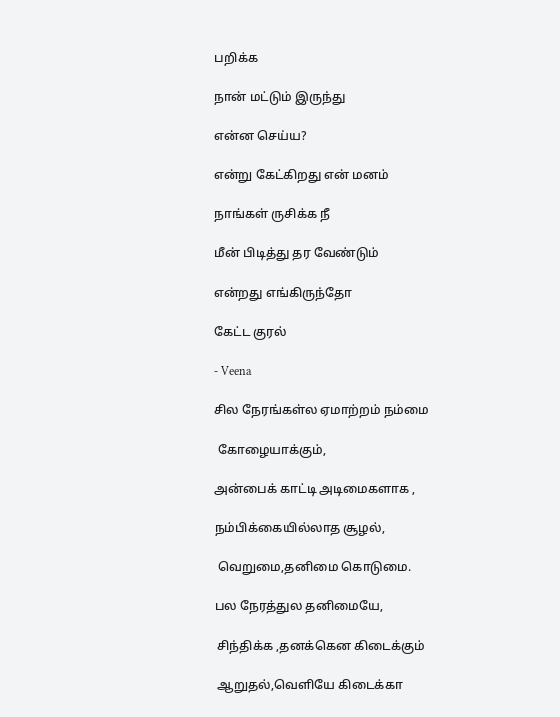பறிக்க

நான் மட்டும் இருந்து

என்ன செய்ய?

என்று கேட்கிறது என் மனம்

நாங்கள் ருசிக்க நீ

மீன் பிடித்து தர வேண்டும்

என்றது எங்கிருந்தோ

கேட்ட குரல்

- Veena

சில நேரங்கள்ல ஏமாற்றம் நம்மை

 கோழையாக்கும்,

அன்பைக் காட்டி அடிமைகளாக ,

நம்பிக்கையில்லாத சூழல்,

 வெறுமை,தனிமை கொடுமை.

பல நேரத்துல தனிமையே,

 சிந்திக்க ,தனக்கென கிடைக்கும்

 ஆறுதல்,வெளியே கிடைக்கா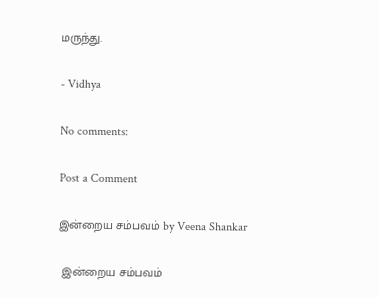மருந்து.

- Vidhya

No comments:

Post a Comment

இன்றைய சம்பவம் by Veena Shankar

 இன்றைய சம்பவம்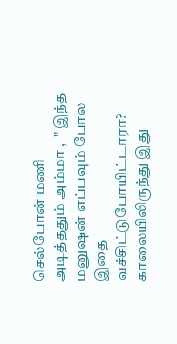செல்போன் மணி அடித்ததும் அம்மா ,  " இந்த மனுஷன் எப்பவும் போல இதை வச்சிட்டுபோயிட்டாரா? காலையிலிருந்து இது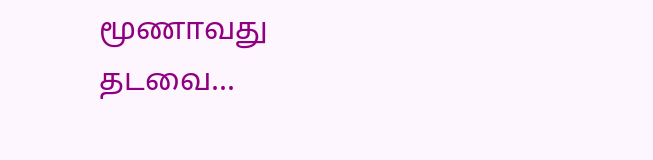மூணாவது தடவை...